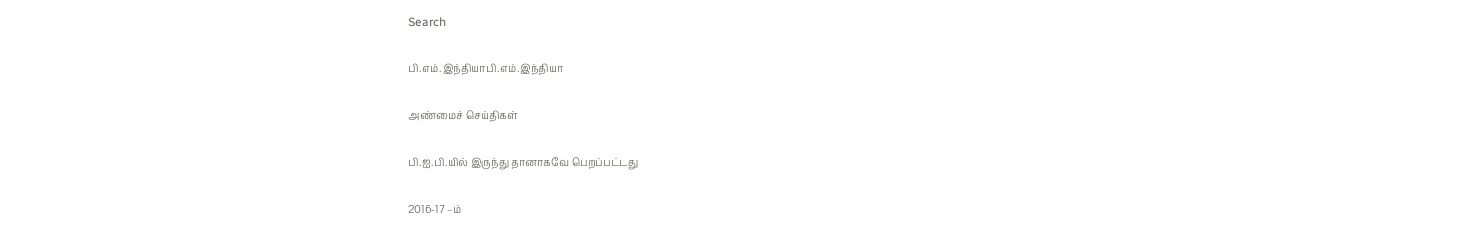Search

பி.எம்.இந்தியாபி.எம்.இந்தியா

அண்மைச் செய்திகள்

பி.ஐ.பி.யில் இருந்து தானாகவே பெறப்பட்டது

2016-17 –ம்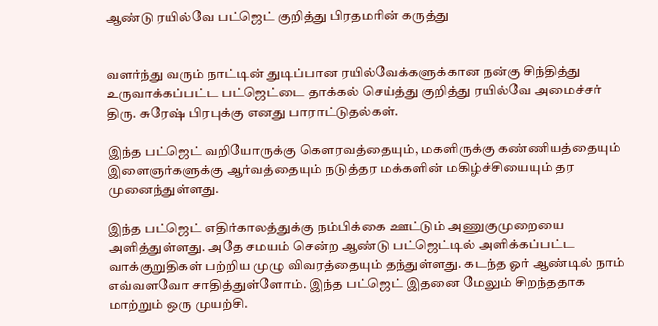ஆண்டு ரயில்வே பட்ஜெட் குறித்து பிரதமரின் கருத்து


வளர்ந்து வரும் நாட்டின் துடிப்பான ரயில்வேக்களுக்கான நன்கு சிந்தித்து உருவாக்கப்பட்ட பட்ஜெட்டை தாக்கல் செய்த்து குறித்து ரயில்வே அமைச்சர் திரு. சுரேஷ் பிரபுக்கு எனது பாராட்டுதல்கள்.

இந்த பட்ஜெட் வறியோருக்கு கௌரவத்தையும், மகளிருக்கு கண்ணியத்தையும் இளைஞர்களுக்கு ஆர்வத்தையும் நடுத்தர மக்களின் மகிழ்ச்சியையும் தர முனைந்துள்ளது.

இந்த பட்ஜெட் எதிர்காலத்துக்கு நம்பிக்கை ஊட்டும் அணுகுமுறையை அளித்துள்ளது. அதே சமயம் சென்ற ஆண்டு பட்ஜெட்டில் அளிக்கப்பட்ட வாக்குறுதிகள் பற்றிய முழு விவரத்தையும் தந்துள்ளது. கடந்த ஓர் ஆண்டில் நாம் எவ்வளவோ சாதித்துள்ளோம். இந்த பட்ஜெட் இதனை மேலும் சிறந்ததாக மாற்றும் ஒரு முயற்சி.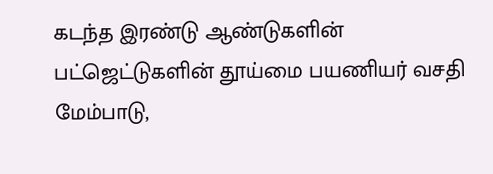கடந்த இரண்டு ஆண்டுகளின் பட்ஜெட்டுகளின் தூய்மை பயணியர் வசதி மேம்பாடு,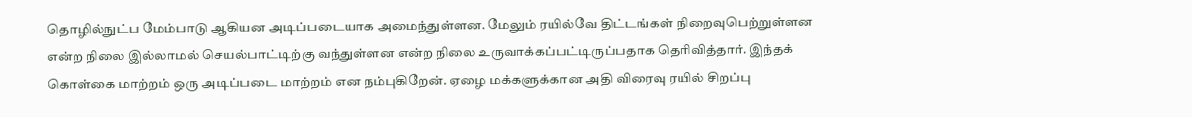தொழில்நுட்ப மேம்பாடு ஆகியன அடிப்படையாக அமைந்துள்ளன. மேலும் ரயில்வே திட்டங்கள் நிறைவுபெற்றுள்ளன என்ற நிலை இல்லாமல் செயல்பாட்டிற்கு வந்துள்ளன என்ற நிலை உருவாக்கப்பட்டிருப்பதாக தெரிவித்தார். இந்தக் கொள்கை மாற்றம் ஒரு அடிப்படை மாற்றம் என நம்புகிறேன். ஏழை மக்களுக்கான அதி விரைவு ரயில் சிறப்பு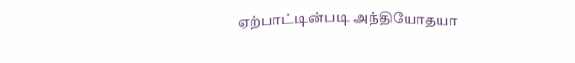ஏற்பாட்டின்படி அந்தியோதயா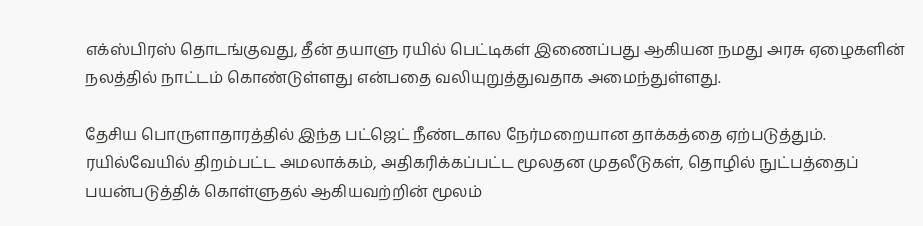எக்ஸ்பிரஸ் தொடங்குவது, தீன் தயாளு ரயில் பெட்டிகள் இணைப்பது ஆகியன நமது அரசு ஏழைகளின் நலத்தில் நாட்டம் கொண்டுள்ளது என்பதை வலியுறுத்துவதாக அமைந்துள்ளது.

தேசிய பொருளாதாரத்தில் இந்த பட்ஜெட் நீண்டகால நேர்மறையான தாக்கத்தை ஏற்படுத்தும். ரயில்வேயில் திறம்பட்ட அமலாக்கம், அதிகரிக்கப்பட்ட மூலதன முதலீடுகள், தொழில் நுட்பத்தைப் பயன்படுத்திக் கொள்ளுதல் ஆகியவற்றின் மூலம்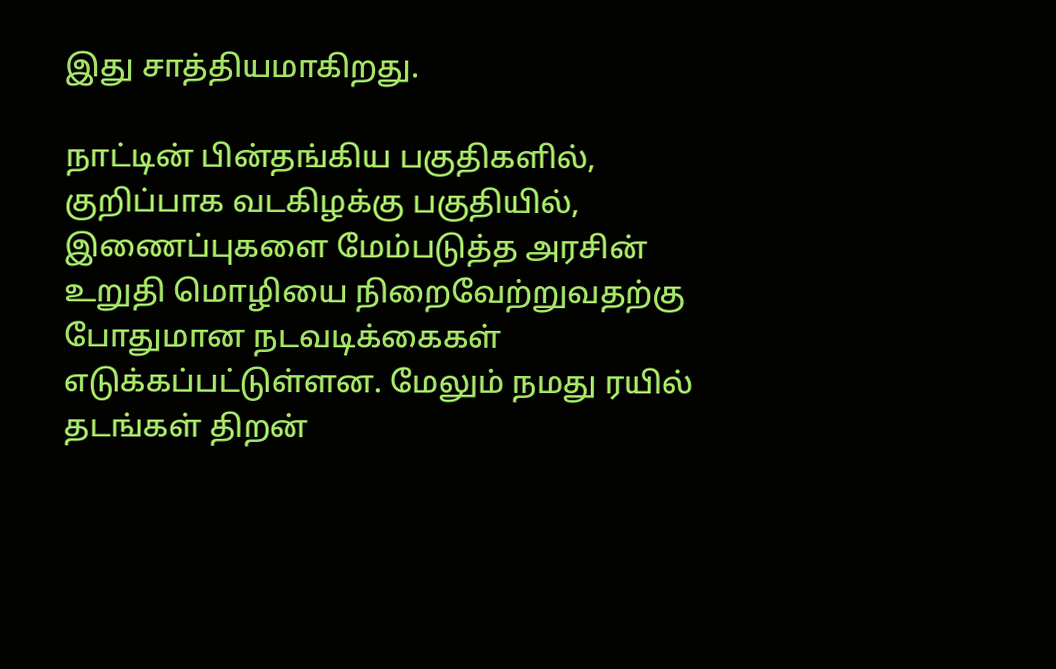இது சாத்தியமாகிறது.

நாட்டின் பின்தங்கிய பகுதிகளில், குறிப்பாக வடகிழக்கு பகுதியில், இணைப்புகளை மேம்படுத்த அரசின் உறுதி மொழியை நிறைவேற்றுவதற்கு போதுமான நடவடிக்கைகள் எடுக்கப்பட்டுள்ளன. மேலும் நமது ரயில் தடங்கள் திறன்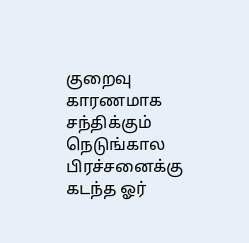குறைவு காரணமாக சந்திக்கும் நெடுங்கால பிரச்சனைக்கு கடந்த ஓர்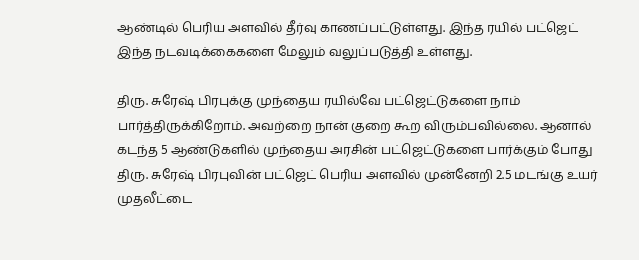ஆண்டில் பெரிய அளவில் தீர்வு காணப்பட்டுள்ளது. இந்த ரயில் பட்ஜெட் இந்த நடவடிக்கைகளை மேலும் வலுப்படுத்தி உள்ளது.

திரு. சுரேஷ் பிரபுக்கு முந்தைய ரயில்வே பட்ஜெட்டுகளை நாம் பார்த்திருக்கிறோம். அவற்றை நான் குறை கூற விரும்பவில்லை. ஆனால் கடந்த 5 ஆண்டுகளில் முந்தைய அரசின் பட்ஜெட்டுகளை பார்க்கும் போது திரு. சுரேஷ் பிரபுவின் பட்ஜெட் பெரிய அளவில் முன்னேறி 2.5 மடங்கு உயர் முதலீட்டை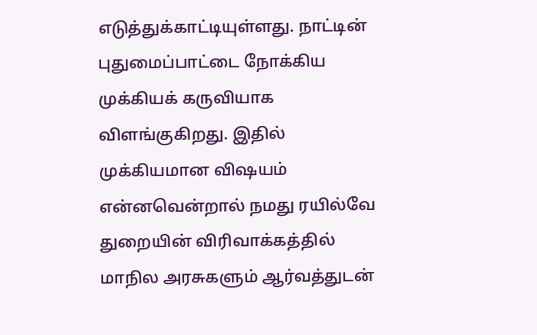எடுத்துக்காட்டியுள்ளது. நாட்டின் புதுமைப்பாட்டை நோக்கிய முக்கியக் கருவியாக விளங்குகிறது. இதில் முக்கியமான விஷயம் என்னவென்றால் நமது ரயில்வே துறையின் விரிவாக்கத்தில் மாநில அரசுகளும் ஆர்வத்துடன்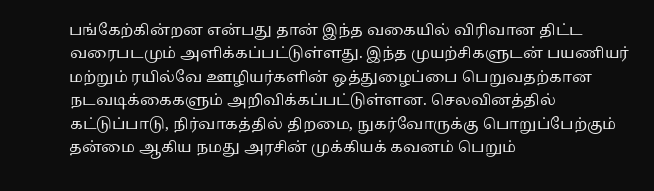பங்கேற்கின்றன என்பது தான் இந்த வகையில் விரிவான திட்ட வரைபடமும் அளிக்கப்பட்டுள்ளது. இந்த முயற்சிகளுடன் பயணியர் மற்றும் ரயில்வே ஊழியர்களின் ஒத்துழைப்பை பெறுவதற்கான நடவடிக்கைகளும் அறிவிக்கப்பட்டுள்ளன. செலவினத்தில் கட்டுப்பாடு, நிர்வாகத்தில் திறமை, நுகர்வோருக்கு பொறுப்பேற்கும் தன்மை ஆகிய நமது அரசின் முக்கியக் கவனம் பெறும்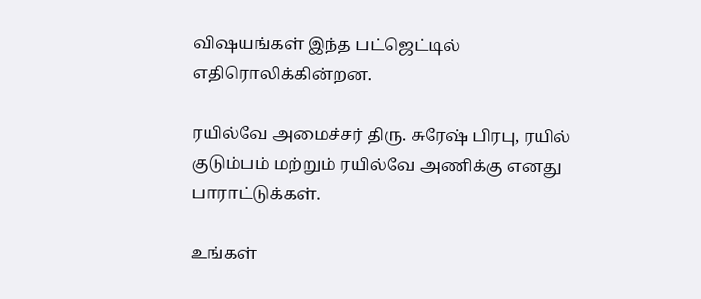விஷயங்கள் இந்த பட்ஜெட்டில் எதிரொலிக்கின்றன.

ரயில்வே அமைச்சர் திரு. சுரேஷ் பிரபு, ரயில் குடும்பம் மற்றும் ரயில்வே அணிக்கு எனது பாராட்டுக்கள்.

உங்கள்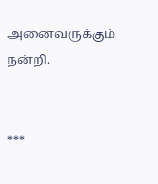அனைவருக்கும் நன்றி.


***